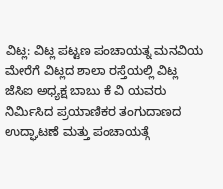ವಿಟ್ಲ: ವಿಟ್ಲ ಪಟ್ಟಣ ಪಂಚಾಯತ್ನ ಮನವಿಯ ಮೇರೆಗೆ ವಿಟ್ಲದ ಶಾಲಾ ರಸ್ತೆಯಲ್ಲಿ ವಿಟ್ಲ ಜೆಸಿಐ ಅಧ್ಯಕ್ಷ ಬಾಬು ಕೆ ವಿ ಯವರು ನಿರ್ಮಿಸಿದ ಪ್ರಯಾಣಿಕರ ತಂಗುದಾಣದ ಉದ್ಘಾಟಣೆ ಮತ್ತು ಪಂಚಾಯತ್ಗೆ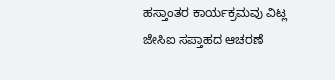ಹಸ್ತಾಂತರ ಕಾರ್ಯಕ್ರಮವು ವಿಟ್ಲ ಜೇಸಿಐ ಸಪ್ತಾಹದ ಆಚರಣೆ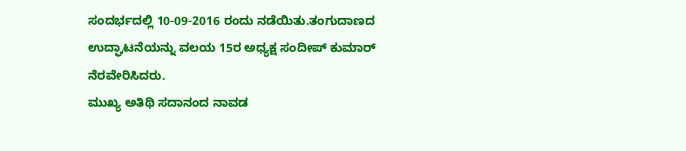ಸಂದರ್ಭದಲ್ಲಿ 10-09-2016 ರಂದು ನಡೆಯಿತು.ತಂಗುದಾಣದ ಉದ್ಘಾಟನೆಯನ್ನು ವಲಯ 15ರ ಅಧ್ಯಕ್ಷ ಸಂದೀಪ್ ಕುಮಾರ್ ನೆರವೇರಿಸಿದರು.
ಮುಖ್ಯ ಅತಿಥಿ ಸದಾನಂದ ನಾವಡ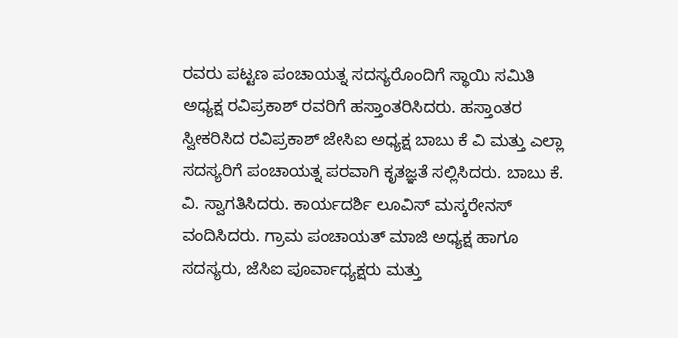ರವರು ಪಟ್ಟಣ ಪಂಚಾಯತ್ನ ಸದಸ್ಯರೊಂದಿಗೆ ಸ್ಥಾಯಿ ಸಮಿತಿ ಅಧ್ಯಕ್ಷ ರವಿಪ್ರಕಾಶ್ ರವರಿಗೆ ಹಸ್ತಾಂತರಿಸಿದರು. ಹಸ್ತಾಂತರ ಸ್ವೀಕರಿಸಿದ ರವಿಪ್ರಕಾಶ್ ಜೇಸಿಐ ಅಧ್ಯಕ್ಷ ಬಾಬು ಕೆ ವಿ ಮತ್ತು ಎಲ್ಲಾ ಸದಸ್ಯರಿಗೆ ಪಂಚಾಯತ್ನ ಪರವಾಗಿ ಕೃತಜ್ಞತೆ ಸಲ್ಲಿಸಿದರು. ಬಾಬು ಕೆ. ವಿ. ಸ್ವಾಗತಿಸಿದರು. ಕಾರ್ಯದರ್ಶಿ ಲೂವಿಸ್ ಮಸ್ಕರೇನಸ್ ವಂದಿಸಿದರು. ಗ್ರಾಮ ಪಂಚಾಯತ್ ಮಾಜಿ ಅಧ್ಯಕ್ಷ ಹಾಗೂ ಸದಸ್ಯರು, ಜೆಸಿಐ ಪೂರ್ವಾಧ್ಯಕ್ಷರು ಮತ್ತು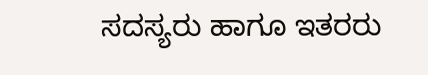ಸದಸ್ಯರು ಹಾಗೂ ಇತರರು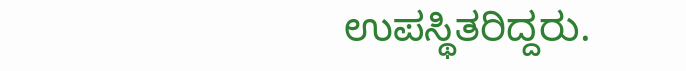ಉಪಸ್ಥಿತರಿದ್ದರು.